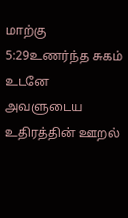மாற்கு 5:29உணர்ந்த சுகம்
உடனே அவளுடைய உதிரத்தின் ஊறல்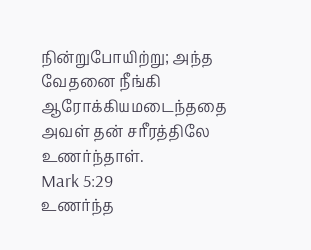நின்றுபோயிற்று; அந்த வேதனை நீங்கி ஆரோக்கியமடைந்ததை அவள் தன் சரீரத்திலே உணர்ந்தாள்.
Mark 5:29
உணர்ந்த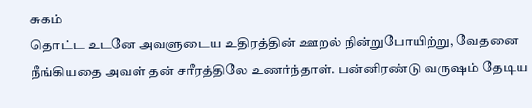சுகம்
தொட்ட உடனே அவளுடைய உதிரத்தின் ஊறல் நின்றுபோயிற்று, வேதனை நீங்கியதை அவள் தன் சரீரத்திலே உணர்ந்தாள். பன்னிரண்டு வருஷம் தேடிய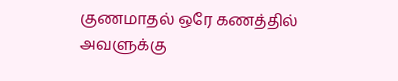குணமாதல் ஒரே கணத்தில் அவளுக்கு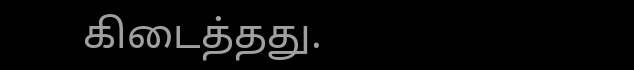கிடைத்தது.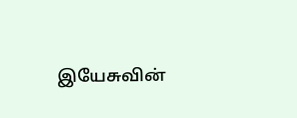இயேசுவின்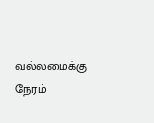வல்லமைக்கு நேரம்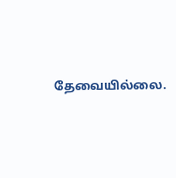தேவையில்லை.